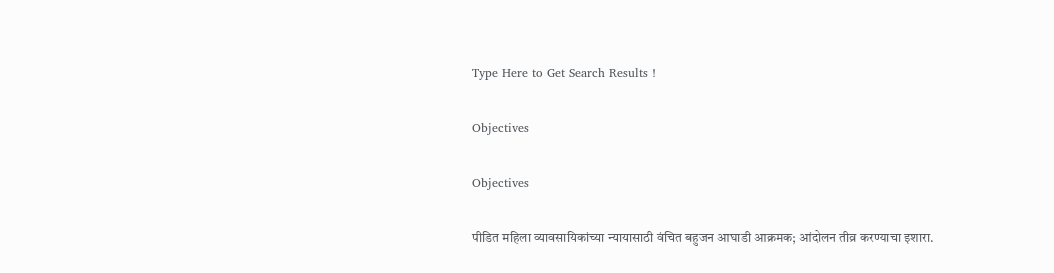Type Here to Get Search Results !

Objectives

Objectives

पीडित महिला व्यावसायिकांच्या न्यायासाठी वंचित बहुजन आघाडी आक्रमक; आंदोलन तीव्र करण्याचा इशारा.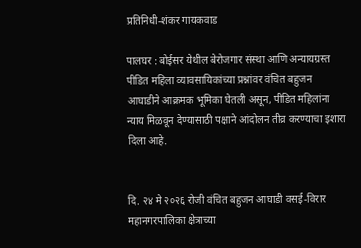प्रतिनिधी-शंकर गायकवाड

पालघर : बोईसर येथील बेरोजगार संस्था आणि अन्यायग्रस्त पीडित महिला व्यावसायिकांच्या प्रश्नांवर वंचित बहुजन आघाडीने आक्रमक भूमिका घेतली असून, पीडित महिलांना न्याय मिळवून देण्यासाठी पक्षाने आंदोलन तीव्र करण्याचा इशारा दिला आहे.


दि. २४ मे २०२६ रोजी वंचित बहुजन आघाडी वसई-विरार महानगरपालिका क्षेत्राच्या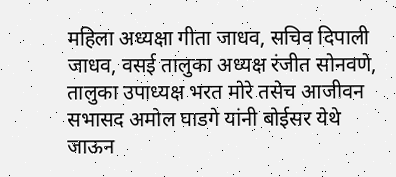महिला अध्यक्षा गीता जाधव, सचिव दिपाली जाधव, वसई तालुका अध्यक्ष रंजीत सोनवणे, तालुका उपाध्यक्ष भरत मोरे तसेच आजीवन सभासद अमोल घाडगे यांनी बोईसर येथे जाऊन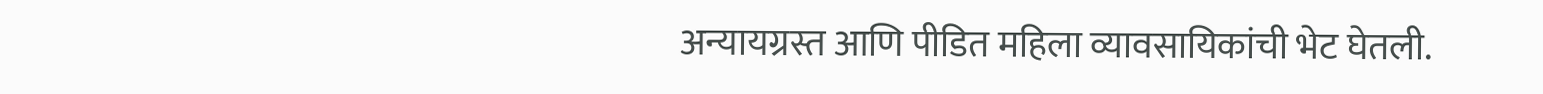अन्यायग्रस्त आणि पीडित महिला व्यावसायिकांची भेट घेतली.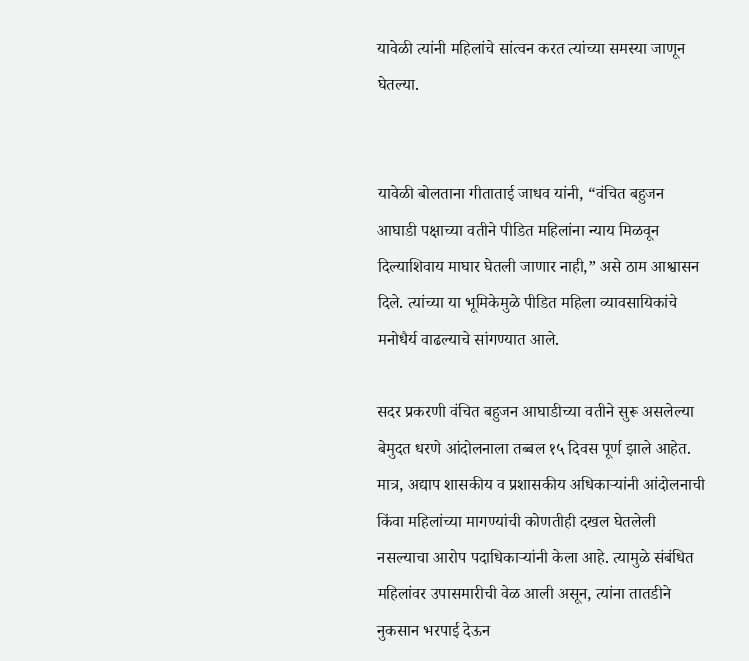यावेळी त्यांनी महिलांचे सांत्वन करत त्यांच्या समस्या जाणून घेतल्या.


यावेळी बोलताना गीताताई जाधव यांनी, “वंचित बहुजन आघाडी पक्षाच्या वतीने पीडित महिलांना न्याय मिळवून दिल्याशिवाय माघार घेतली जाणार नाही,” असे ठाम आश्वासन दिले. त्यांच्या या भूमिकेमुळे पीडित महिला व्यावसायिकांचे मनोधैर्य वाढल्याचे सांगण्यात आले.

सदर प्रकरणी वंचित बहुजन आघाडीच्या वतीने सुरू असलेल्या बेमुदत धरणे आंदोलनाला तब्बल १५ दिवस पूर्ण झाले आहेत. मात्र, अद्याप शासकीय व प्रशासकीय अधिकाऱ्यांनी आंदोलनाची किंवा महिलांच्या मागण्यांची कोणतीही दखल घेतलेली नसल्याचा आरोप पदाधिकाऱ्यांनी केला आहे. त्यामुळे संबंधित महिलांवर उपासमारीची वेळ आली असून, त्यांना तातडीने नुकसान भरपाई देऊन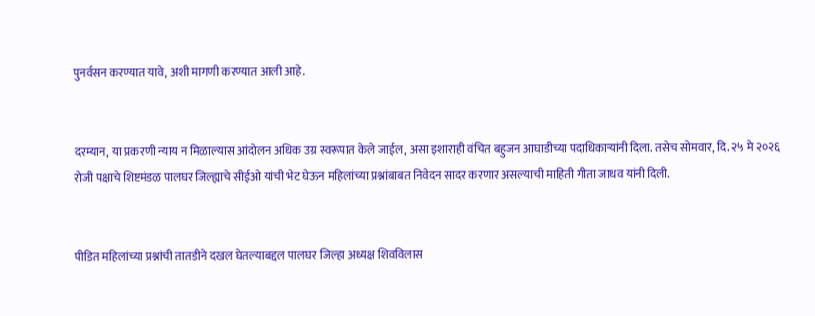पुनर्वसन करण्यात यावे, अशी मागणी करण्यात आली आहे.


दरम्यान, या प्रकरणी न्याय न मिळाल्यास आंदोलन अधिक उग्र स्वरूपात केले जाईल, असा इशाराही वंचित बहुजन आघाडीच्या पदाधिकाऱ्यांनी दिला. तसेच सोमवार, दि. २५ मे २०२६ रोजी पक्षाचे शिष्टमंडळ पालघर जिल्ह्याचे सीईओ यांची भेट घेऊन महिलांच्या प्रश्नांबाबत निवेदन सादर करणार असल्याची माहिती गीता जाधव यांनी दिली.


पीडित महिलांच्या प्रश्नांची तातडीने दखल घेतल्याबद्दल पालघर जिल्हा अध्यक्ष शिवविलास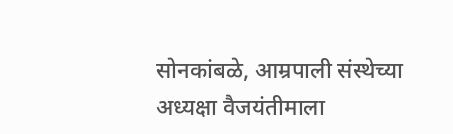सोनकांबळे, आम्रपाली संस्थेच्या अध्यक्षा वैजयंतीमाला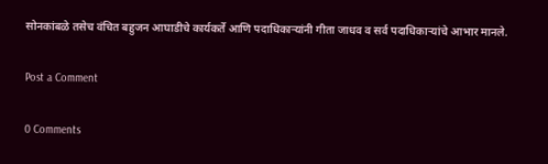सोनकांबळे तसेच वंचित बहुजन आघाडीचे कार्यकर्ते आणि पदाधिकाऱ्यांनी गीता जाधव व सर्व पदाधिकाऱ्यांचे आभार मानले.

Post a Comment

0 Comments